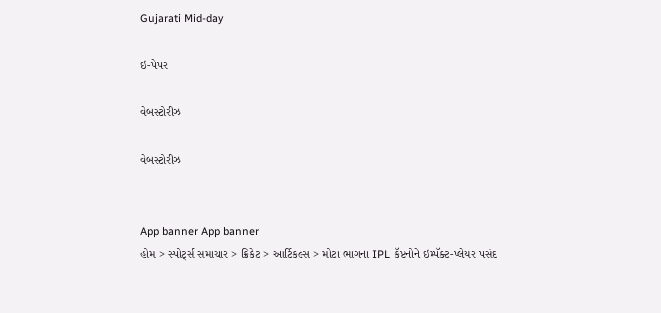Gujarati Mid-day

ઇ-પેપર

વેબસ્ટોરીઝ

વેબસ્ટોરીઝ


App banner App banner
હોમ > સ્પોર્ટ્સ સમાચાર > ક્રિકેટ > આર્ટિકલ્સ > મોટા ભાગના IPL કૅપ્ટનોને ઇમ્પૅક્ટ-પ્લેયર પસંદ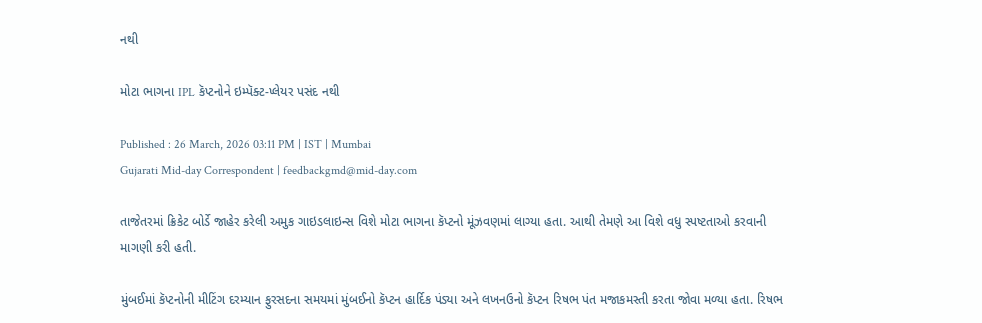નથી

મોટા ભાગના IPL કૅપ્ટનોને ઇમ્પૅક્ટ-પ્લેયર પસંદ નથી

Published : 26 March, 2026 03:11 PM | IST | Mumbai
Gujarati Mid-day Correspondent | feedbackgmd@mid-day.com

તાજેતરમાં ક્રિકેટ બોર્ડે જાહેર કરેલી અમુક ગાઇડલાઇન્સ વિશે મોટા ભાગના કૅપ્ટનો મૂંઝવણમાં લાગ્યા હતા. આથી તેમણે આ વિશે વધુ સ્પષ્ટતાઓ કરવાની માગણી કરી હતી.

મુંબઈમાં કૅપ્ટનોની મીટિંગ દરમ્યાન ફુરસદના સમયમાં મુંબઈનો કૅપ્ટન હાર્દિક પંડ્યા અને લખનઉનો કૅપ્ટન રિષભ પંત મજાકમસ્તી કરતા જોવા મળ્યા હતા. રિષભ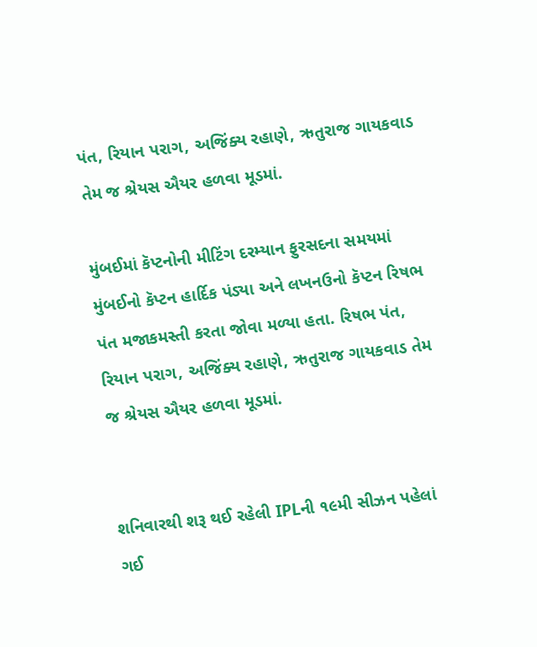પંત, રિયાન પરાગ, અજિંક્ય રહાણે, ઋતુરાજ ગાયકવાડ તેમ જ શ્રેયસ ઐયર હળવા મૂડમાં.

મુંબઈમાં કૅપ્ટનોની મીટિંગ દરમ્યાન ફુરસદના સમયમાં મુંબઈનો કૅપ્ટન હાર્દિક પંડ્યા અને લખનઉનો કૅપ્ટન રિષભ પંત મજાકમસ્તી કરતા જોવા મળ્યા હતા. રિષભ પંત, રિયાન પરાગ, અજિંક્ય રહાણે, ઋતુરાજ ગાયકવાડ તેમ જ શ્રેયસ ઐયર હળવા મૂડમાં.


શનિવારથી શરૂ થઈ રહેલી IPLની ૧૯મી સીઝન પહેલાં ગઈ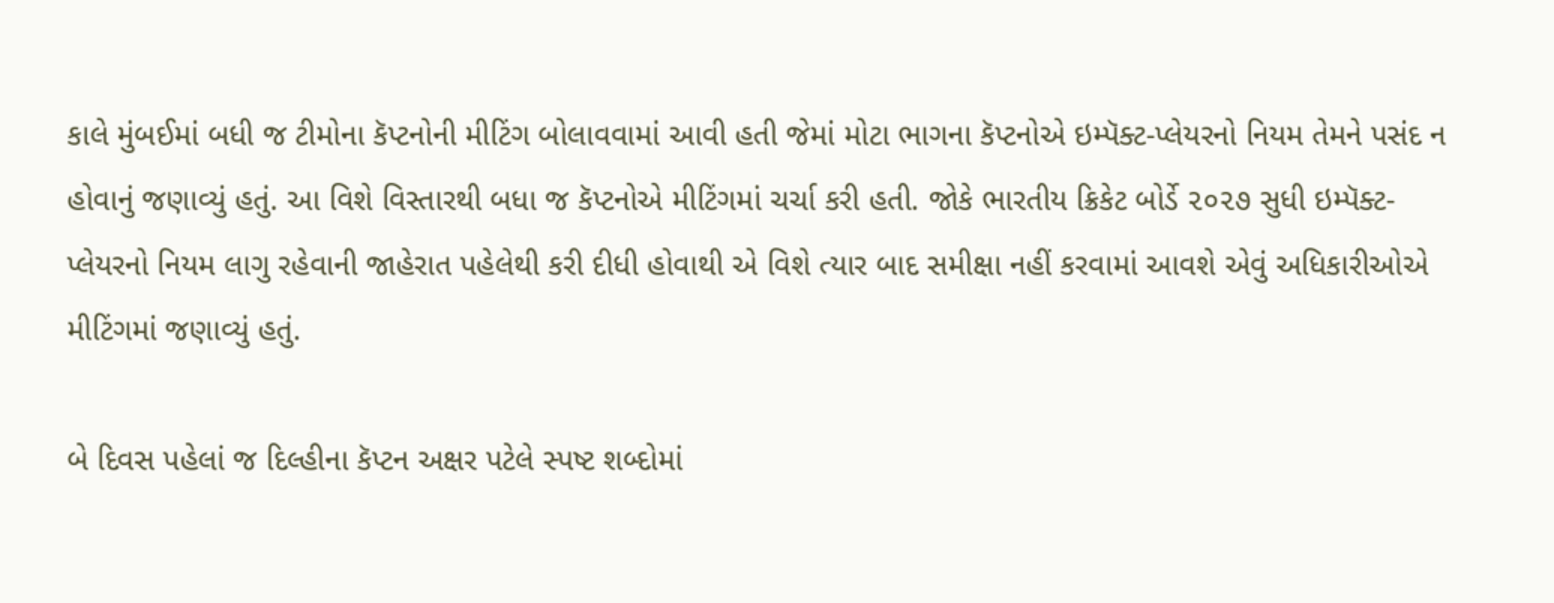કાલે મુંબઈમાં બધી જ ટીમોના કૅપ્ટનોની મીટિંગ બોલાવવામાં આવી હતી જેમાં મોટા ભાગના કૅપ્ટનોએ ઇમ્પૅક્ટ-પ્લેયરનો નિયમ તેમને પસંદ ન હોવાનું જણાવ્યું હતું. આ વિશે વિસ્તારથી બધા જ કૅપ્ટનોએ મીટિંગમાં ચર્ચા કરી હતી. જોકે ભારતીય ક્રિકેટ બોર્ડે ૨૦૨૭ સુધી ઇમ્પૅક્ટ-પ્લેયરનો નિયમ લાગુ રહેવાની જાહેરાત પહેલેથી કરી દીધી હોવાથી એ વિશે ત્યાર બાદ સમીક્ષા નહીં કરવામાં આવશે એવું ‌અધિકારીઓએ મીટિંગમાં જણાવ્યું હતું.

બે દિવસ પહેલાં જ દિલ્હીના કૅપ્ટન અક્ષર પટેલે સ્પષ્ટ શબ્દોમાં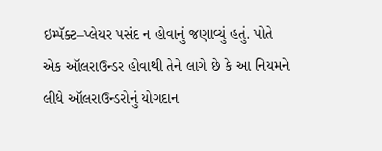ઇમ્પૅક્ટ–પ્લેયર પસંદ ન હોવાનું જણાવ્યું હતું. પોતે એક ઑલરાઉન્ડર હોવાથી તેને લાગે છે કે આ નિયમને લીધે ઑલરાઉન્ડરોનું યોગદાન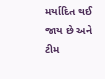મર્યાદિત થઈ જાય છે અને ટીમ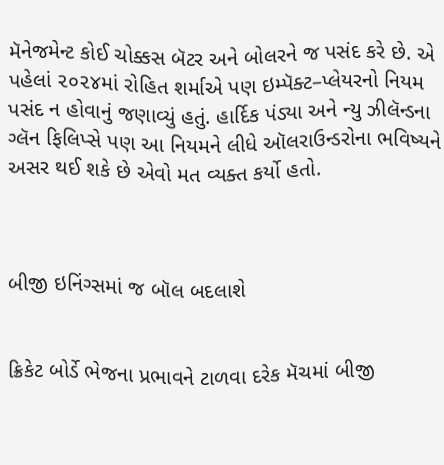મૅનેજમેન્ટ કોઈ ચોક્કસ બૅટર અને બોલરને જ પસંદ કરે છે. એ પહેલાં ૨૦૨૪માં રોહિત શર્માએ પણ ઇમ્પૅક્ટ–પ્લેયરનો નિયમ પસંદ ન હોવાનું જણાવ્યું હતું. હાર્દિક પંડ્યા અને ન્યુ ઝીલૅન્ડના ગ્લૅન ફિલિપ્સે પણ આ નિયમને લીધે ઑલરાઉન્ડરોના ભવિષ્યને અસર થઈ શકે છે એવો મત વ્યક્ત કર્યો હતો.



બીજી ઇનિંગ્સમાં જ બૉલ બદલાશે


ક્રિકેટ બોર્ડે ભેજના પ્રભાવને ટાળવા દરેક મૅચમાં બીજી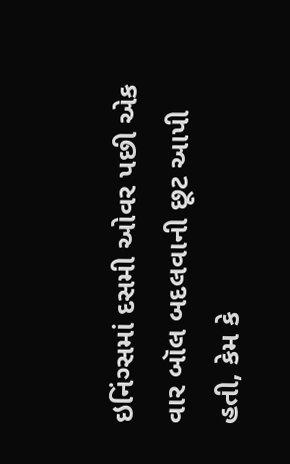ઇનિંગ્સમાં દસમી ઓવર પછી એક વાર બૉલ બદલવાની છૂટ આપી હતી, કેમ કે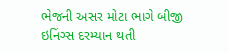ભેજની અસર મોટા ભાગે બીજી ઇનિંગ્સ દરમ્યાન થતી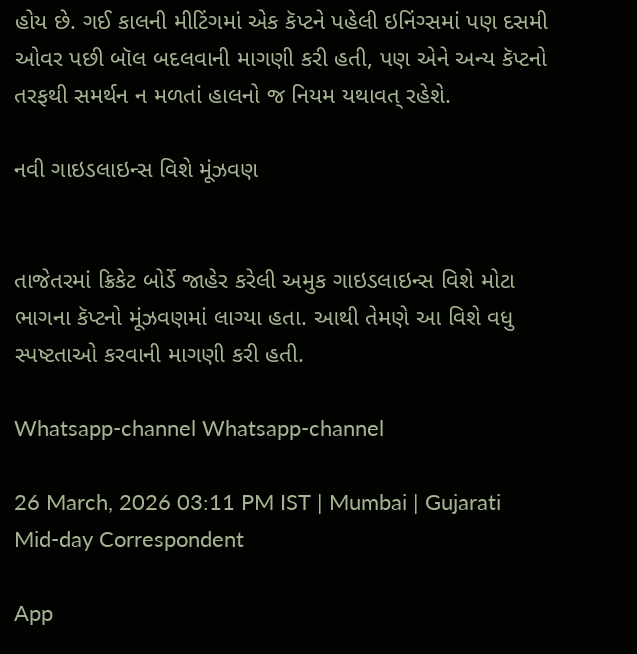હોય છે. ગઈ કાલની મીટિંગમાં એક કૅપ્ટને પહેલી ઇનિંગ્સમાં પણ દસમી ઓવર પછી બૉલ બદલવાની માગણી કરી હતી, પણ એને અન્ય કૅપ્ટનો તરફથી સમર્થન ન મળતાં હાલનો જ નિયમ યથાવત્ રહેશે.

નવી ગાઇડલાઇન્સ વિશે મૂંઝવણ


તાજેતરમાં ક્રિકેટ બોર્ડે જાહેર કરેલી અમુક ગાઇડલાઇન્સ વિશે મોટા ભાગના કૅપ્ટનો મૂંઝવણમાં લાગ્યા હતા. આથી તેમણે આ વિશે વધુ સ્પષ્ટતાઓ કરવાની માગણી કરી હતી.

Whatsapp-channel Whatsapp-channel

26 March, 2026 03:11 PM IST | Mumbai | Gujarati Mid-day Correspondent

App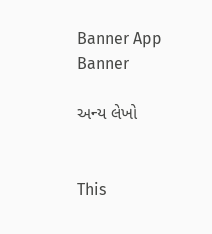Banner App Banner

અન્ય લેખો


This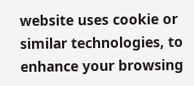website uses cookie or similar technologies, to enhance your browsing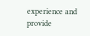experience and provide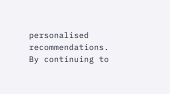personalised recommendations. By continuing to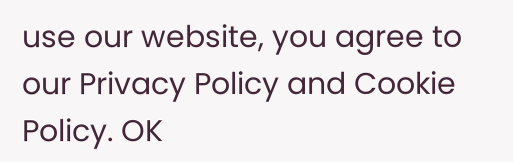use our website, you agree to our Privacy Policy and Cookie Policy. OK